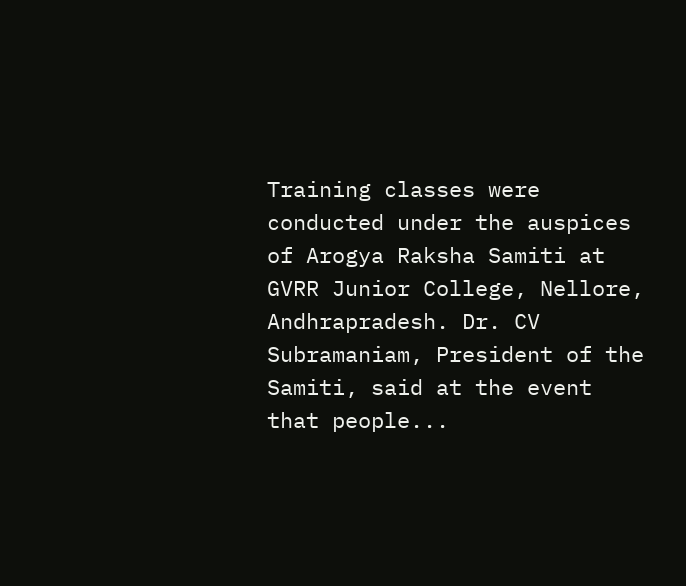Training classes were conducted under the auspices of Arogya Raksha Samiti at GVRR Junior College, Nellore, Andhrapradesh. Dr. CV Subramaniam, President of the Samiti, said at the event that people...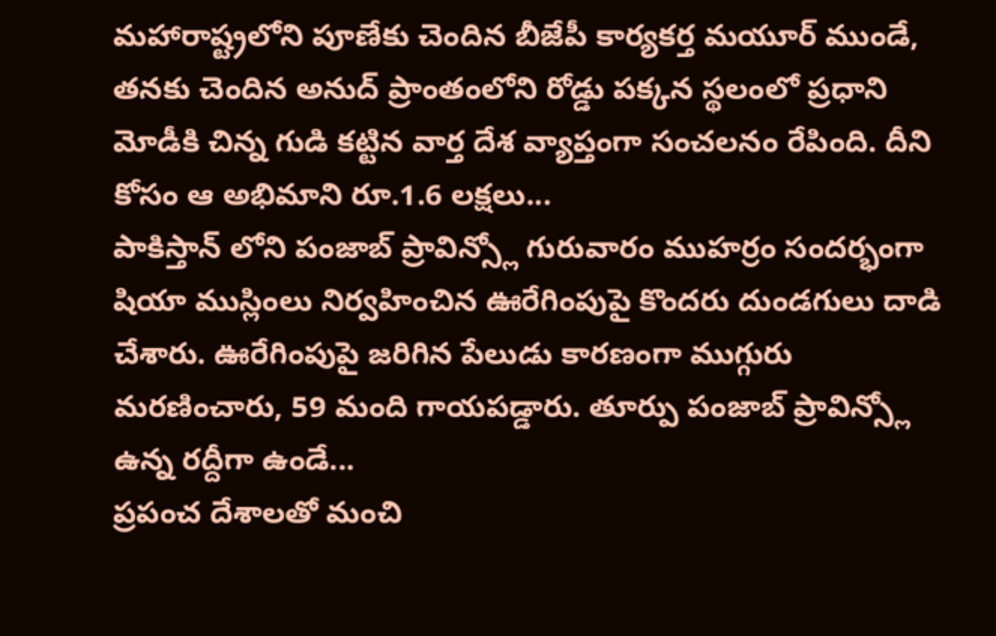మహారాష్ట్రలోని పూణేకు చెందిన బీజేపీ కార్యకర్త మయూర్ ముండే, తనకు చెందిన అనుద్ ప్రాంతంలోని రోడ్డు పక్కన స్థలంలో ప్రధాని మోడీకి చిన్న గుడి కట్టిన వార్త దేశ వ్యాప్తంగా సంచలనం రేపింది. దీని కోసం ఆ అభిమాని రూ.1.6 లక్షలు...
పాకిస్తాన్ లోని పంజాబ్ ప్రావిన్స్లో గురువారం ముహర్రం సందర్భంగా షియా ముస్లింలు నిర్వహించిన ఊరేగింపుపై కొందరు దుండగులు దాడి చేశారు. ఊరేగింపుపై జరిగిన పేలుడు కారణంగా ముగ్గురు మరణించారు, 59 మంది గాయపడ్డారు. తూర్పు పంజాబ్ ప్రావిన్స్లో ఉన్న రద్దీగా ఉండే...
ప్రపంచ దేశాలతో మంచి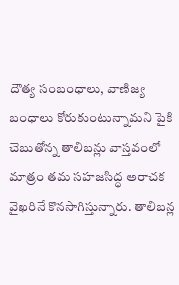దౌత్య సంబంధాలు, వాణిజ్య బంధాలు కోరుకుంటున్నామని పైకి చెబుతోన్న తాలిబన్లు వాస్తవంలో మాత్రం తమ సహజసిద్ధ అరాచక వైఖరినే కొనసాగిస్తున్నారు. తాలిబన్ల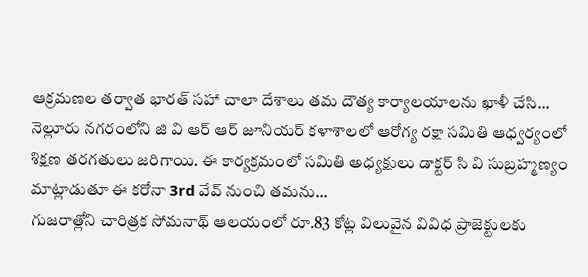ఆక్రమణల తర్వాత భారత్ సహా చాలా దేశాలు తమ దౌత్య కార్యాలయాలను ఖాళీ చేసి...
నెల్లూరు నగరంలోని జి వి ఆర్ ఆర్ జూనియర్ కళాశాలలో ఆరోగ్య రక్షా సమితి ఆధ్వర్యంలో శిక్షణ తరగతులు జరిగాయి. ఈ కార్యక్రమంలో సమితి అధ్యక్షులు డాక్టర్ సి వి సుబ్రహ్మణ్యం మాట్లాడుతూ ఈ కరోనా 3rd వేవ్ నుంచి తమను...
గుజరాత్లోని చారిత్రక సోమనాథ్ ఆలయంలో రూ.83 కోట్ల విలువైన వివిధ ప్రాజెక్టులకు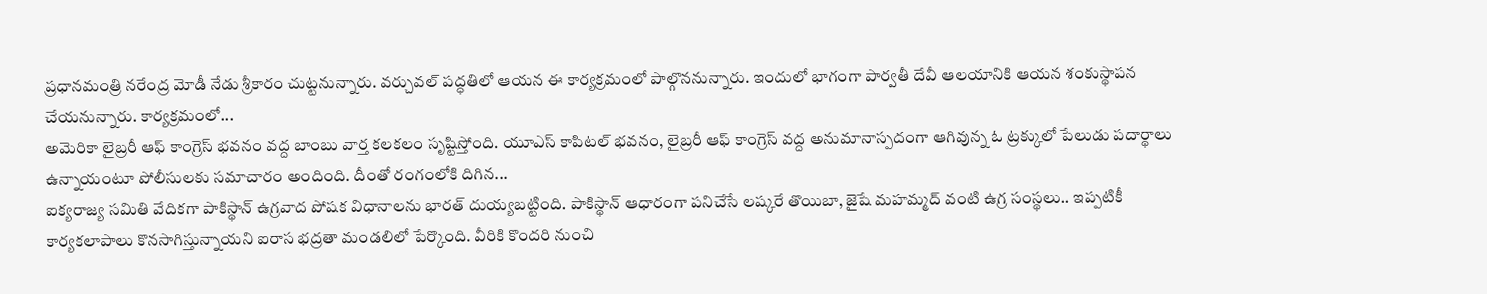ప్రధానమంత్రి నరేంద్ర మోడీ నేడు శ్రీకారం చుట్టనున్నారు. వర్చువల్ పద్ధతిలో ఆయన ఈ కార్యక్రమంలో పాల్గొననున్నారు. ఇందులో భాగంగా పార్వతీ దేవీ ఆలయానికి ఆయన శంకుస్థాపన చేయనున్నారు. కార్యక్రమంలో...
అమెరికా లైబ్రరీ ఆఫ్ కాంగ్రెస్ భవనం వద్ద బాంబు వార్త కలకలం సృష్టిస్తోంది. యూఎస్ కాపిటల్ భవనం, లైబ్రరీ ఆఫ్ కాంగ్రెస్ వద్ద అనుమానాస్పదంగా ఆగివున్న ఓ ట్రక్కులో పేలుడు పదార్థాలు ఉన్నాయంటూ పోలీసులకు సమాచారం అందింది. దీంతో రంగంలోకి దిగిన...
ఐక్యరాజ్య సమితి వేదికగా పాకిస్థాన్ ఉగ్రవాద పోషక విధానాలను భారత్ దుయ్యబట్టింది. పాకిస్థాన్ ఆధారంగా పనిచేసే లష్కరే తొయిబా, జైషే మహమ్మద్ వంటి ఉగ్ర సంస్థలు.. ఇప్పటికీ కార్యకలాపాలు కొనసాగిస్తున్నాయని ఐరాస భద్రతా మండలిలో పేర్కొంది. వీరికి కొందరి నుంచి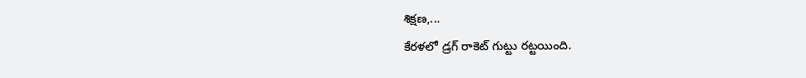శిక్షణ,...
కేరళలో డ్రగ్ రాకెట్ గుట్టు రట్టయింది.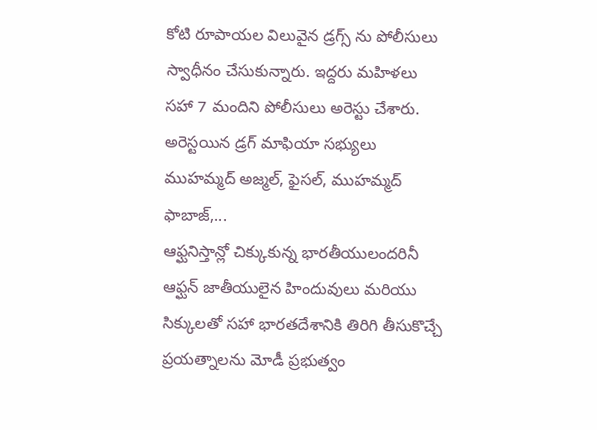కోటి రూపాయల విలువైన డ్రగ్స్ ను పోలీసులు స్వాధీనం చేసుకున్నారు. ఇద్దరు మహిళలు సహా 7 మందిని పోలీసులు అరెస్టు చేశారు. అరెస్టయిన డ్రగ్ మాఫియా సభ్యులు ముహమ్మద్ అజ్మల్, ఫైసల్, ముహమ్మద్ ఫాబాజ్,...
ఆఫ్ఘనిస్తాన్లో చిక్కుకున్న భారతీయులందరినీ ఆఫ్ఘన్ జాతీయులైన హిందువులు మరియు సిక్కులతో సహా భారతదేశానికి తిరిగి తీసుకొచ్చే ప్రయత్నాలను మోడీ ప్రభుత్వం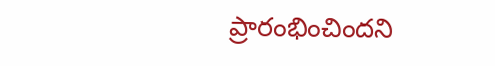ప్రారంభించిందని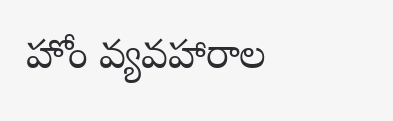హోం వ్యవహారాల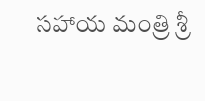సహాయ మంత్రి శ్రీ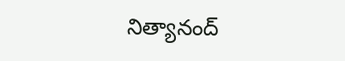నిత్యానంద్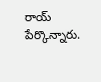రాయ్ పేర్కొన్నారు.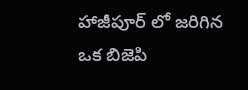హాజీపూర్ లో జరిగిన ఒక బిజెపి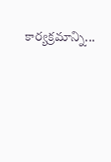కార్యక్రమాన్ని...